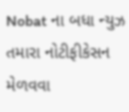Nobat ના બધા ન્યુઝ તમારા નોટીફીકેસન મેળવવા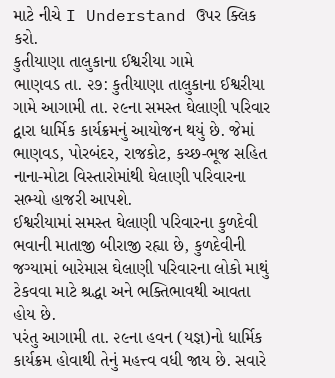માટે નીચે I Understand ઉપર ક્લિક કરો.
કુતીયાણા તાલુકાના ઈશ્વરીયા ગામે
ભાણવડ તા. ૨૭: કુતીયાણા તાલુકાના ઈશ્વરીયા ગામે આગામી તા. ૨૯ના સમસ્ત ઘેલાણી પરિવાર દ્વારા ધાર્મિક કાર્યક્રમનું આયોજન થયું છે. જેમાં ભાણવડ, પોરબંદર, રાજકોટ, કચ્છ-ભૂજ સહિત નાના-મોટા વિસ્તારોમાંથી ઘેલાણી પરિવારના સભ્યો હાજરી આપશે.
ઈશ્વરીયામાં સમસ્ત ઘેલાણી પરિવારના કુળદેવી ભવાની માતાજી બીરાજી રહ્યા છે, કુળદેવીની જગ્યામાં બારેમાસ ઘેલાણી પરિવારના લોકો માથું ટેકવવા માટે શ્રદ્ધા અને ભક્તિભાવથી આવતા હોય છે.
પરંતુ આગામી તા. ૨૯ના હવન (યજ્ઞ)નો ધાર્મિક કાર્યક્રમ હોવાથી તેનું મહત્ત્વ વધી જાય છે. સવારે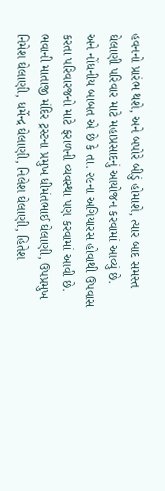હવનનો પ્રારંભ થશે, અને બપોરે બીડું હોમાશે, ત્યાર બાદ સમસ્ત ઘેલાણી પરિવાર માટે મહાપ્રસાદનું આયોજન કરવામાં આવ્યું છે.
અને નોંધનીય બાબત એ છે કે તા. ૨૯ના અગિયારસ હોવાથી ઉપવાસ કરતા પરિવારજનો માટે ફરાળની વ્યવસ્થા પણ કરવામાં આવી છે.
ભવાની માતાજી મંદિર ટ્રસ્ટના પ્રમુખ ધીમંતભાઈ ઘેલાણી, ઉપપ્રમુખ નિમેશ ઘેલાણી, ધર્મેન્દ્ર ઘેલાણી, નિલેશ ઘેલાણી, હિતેશ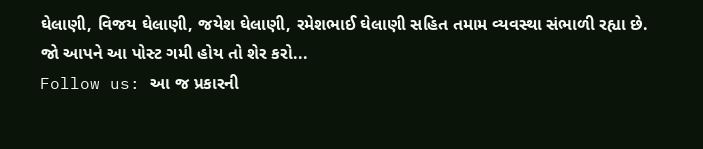ઘેલાણી, વિજય ઘેલાણી, જયેશ ઘેલાણી, રમેશભાઈ ઘેલાણી સહિત તમામ વ્યવસ્થા સંભાળી રહ્યા છે.
જો આપને આ પોસ્ટ ગમી હોય તો શેર કરો...
Follow us: આ જ પ્રકારની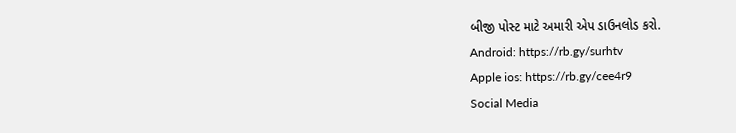બીજી પોસ્ટ માટે અમારી એપ ડાઉનલોડ કરો.
Android: https://rb.gy/surhtv
Apple ios: https://rb.gy/cee4r9
Social Media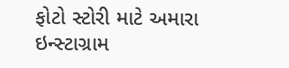ફોટો સ્ટોરી માટે અમારા ઇન્સ્ટાગ્રામ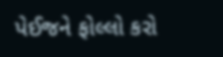પેઈજને ફોલ્લો કરો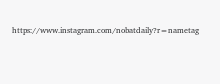https://www.instagram.com/nobatdaily?r=nametag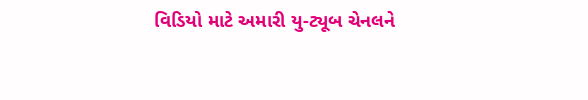વિડિયો માટે અમારી યુ-ટ્યૂબ ચેનલને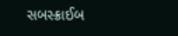સબસ્ક્રાઈબ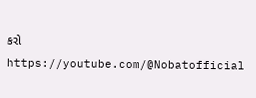કરો
https://youtube.com/@Nobatofficial